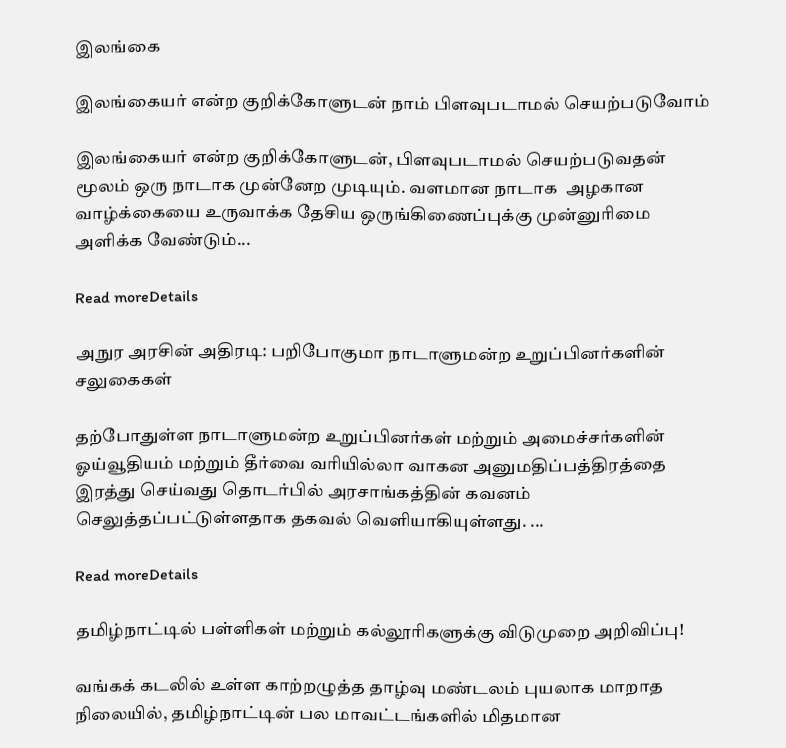இலங்கை

இலங்கையர் என்ற குறிக்கோளுடன் நாம் பிளவுபடாமல் செயற்படுவோம்

இலங்கையர் என்ற குறிக்கோளுடன், பிளவுபடாமல் செயற்படுவதன் மூலம் ஒரு நாடாக முன்னேற முடியும். வளமான நாடாக  அழகான வாழ்க்கையை உருவாக்க தேசிய ஒருங்கிணைப்புக்கு முன்னுரிமை அளிக்க வேண்டும்...

Read moreDetails

அநுர அரசின் அதிரடி: பறிபோகுமா நாடாளுமன்ற உறுப்பினர்களின் சலுகைகள்

தற்போதுள்ள நாடாளுமன்ற உறுப்பினர்கள் மற்றும் அமைச்சர்களின் ஓய்வூதியம் மற்றும் தீர்வை வரியில்லா வாகன அனுமதிப்பத்திரத்தை இரத்து செய்வது தொடர்பில் அரசாங்கத்தின் கவனம் செலுத்தப்பட்டுள்ளதாக தகவல் வெளியாகியுள்ளது. ...

Read moreDetails

தமிழ்நாட்டில் பள்ளிகள் மற்றும் கல்லூரிகளுக்கு விடுமுறை அறிவிப்பு!

வங்கக் கடலில் உள்ள காற்றழுத்த தாழ்வு மண்டலம் புயலாக மாறாத நிலையில், தமிழ்நாட்டின் பல மாவட்டங்களில் மிதமான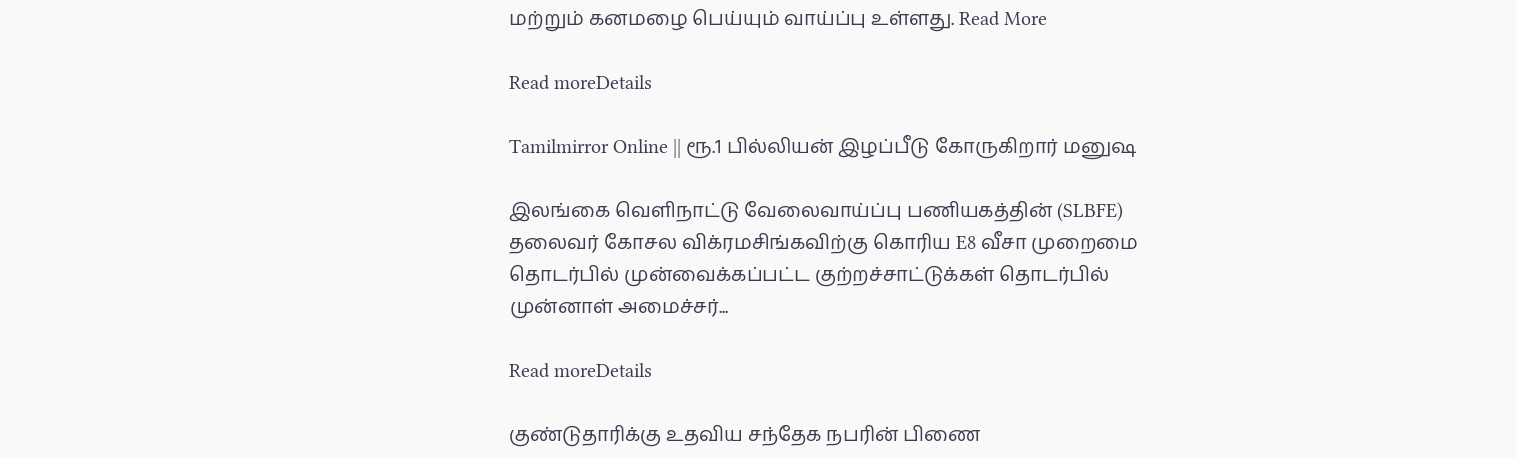மற்றும் கனமழை பெய்யும் வாய்ப்பு உள்ளது. Read More

Read moreDetails

Tamilmirror Online || ரூ.1 பில்லியன் இழப்பீடு கோருகிறார் மனுஷ

இலங்கை வெளிநாட்டு வேலைவாய்ப்பு பணியகத்தின் (SLBFE) தலைவர் கோசல விக்ரமசிங்கவிற்கு கொரிய E8 வீசா முறைமை தொடர்பில் முன்வைக்கப்பட்ட குற்றச்சாட்டுக்கள் தொடர்பில் முன்னாள் அமைச்சர்...

Read moreDetails

குண்டுதாரிக்கு உதவிய சந்தேக நபரின் பிணை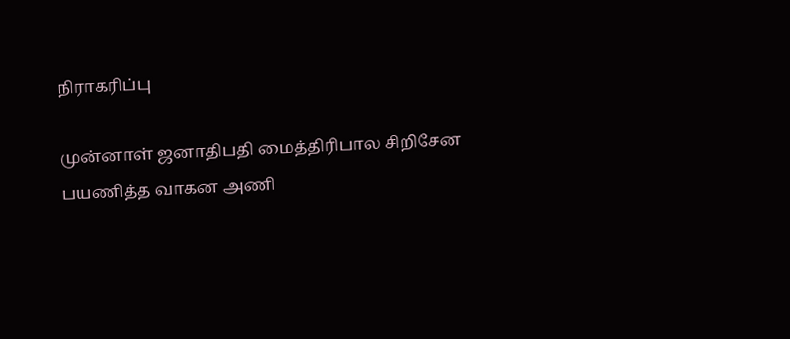நிராகரிப்பு

முன்னாள் ஜனாதிபதி மைத்திரிபால சிறிசேன பயணித்த வாகன அணி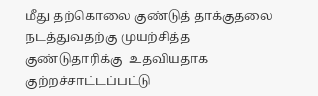மீது தற்கொலை குண்டுத் தாக்குதலை நடத்துவதற்கு முயற்சித்த குண்டுதாரிக்கு  உதவியதாக குற்றச்சாட்டப்பட்டு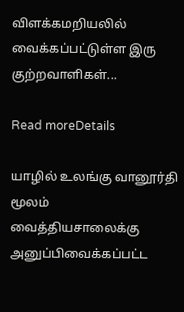விளக்கமறியலில் வைக்கப்பட்டுள்ள இரு குற்றவாளிகள்...

Read moreDetails

யாழில் உலங்கு வானூர்தி மூலம் வைத்தியசாலைக்கு அனுப்பிவைக்கப்பட்ட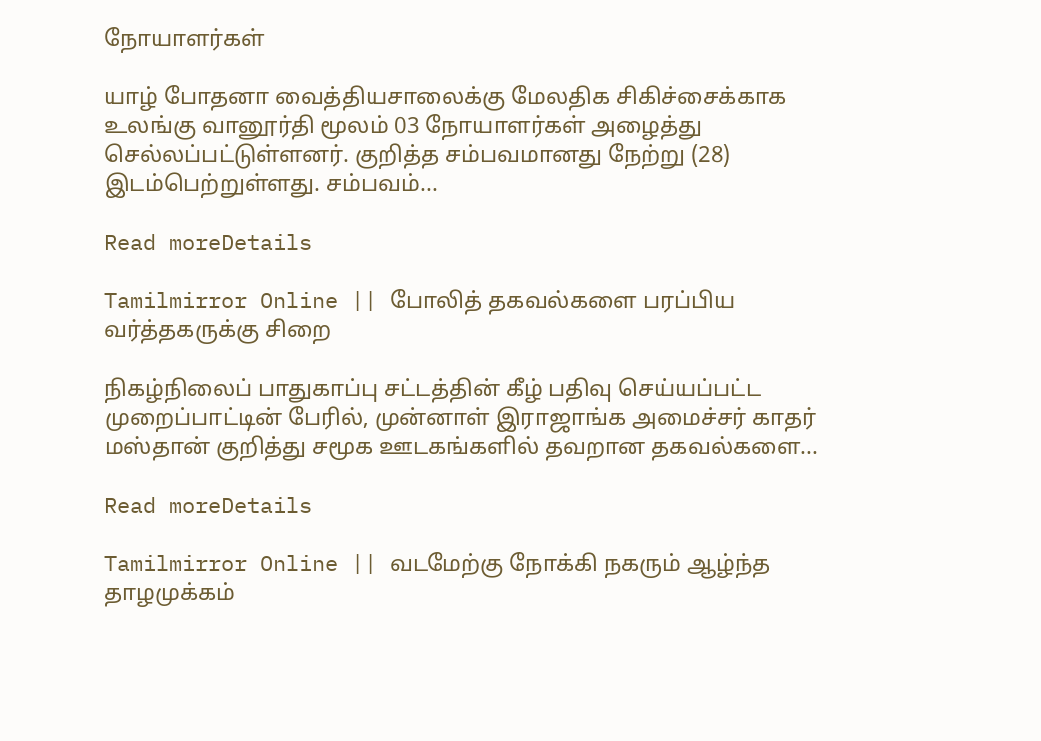நோயாளர்கள்

யாழ் போதனா வைத்தியசாலைக்கு மேலதிக சிகிச்சைக்காக உலங்கு வானூர்தி மூலம் 03 நோயாளர்கள் அழைத்து செல்லப்பட்டுள்ளனர். குறித்த சம்பவமானது நேற்று (28) இடம்பெற்றுள்ளது. சம்பவம்...

Read moreDetails

Tamilmirror Online || போலித் தகவல்களை பரப்பிய வர்த்தகருக்கு சிறை

நிகழ்நிலைப் பாதுகாப்பு சட்டத்தின் கீழ் பதிவு செய்யப்பட்ட முறைப்பாட்டின் பேரில், முன்னாள் இராஜாங்க அமைச்சர் காதர் மஸ்தான் குறித்து சமூக ஊடகங்களில் தவறான தகவல்களை...

Read moreDetails

Tamilmirror Online || வடமேற்கு நோக்கி நகரும் ஆழ்ந்த தாழமுக்கம்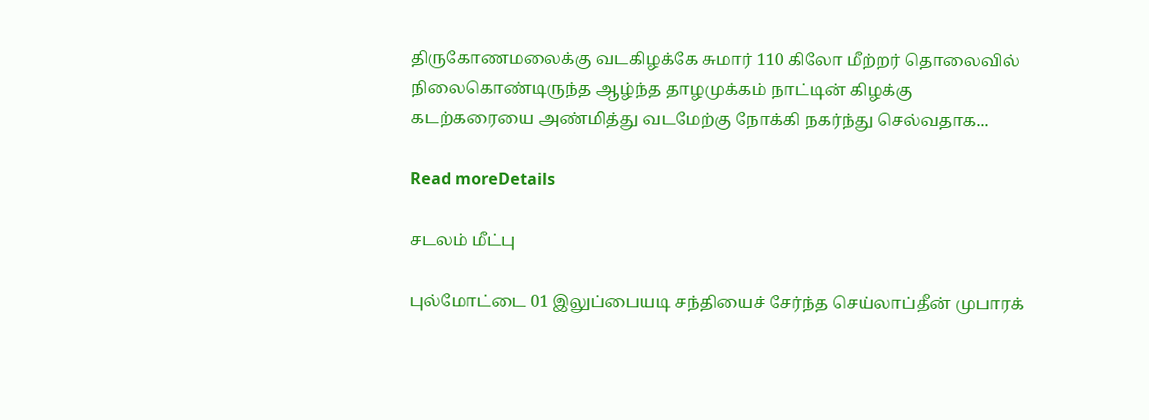திருகோணமலைக்கு வடகிழக்கே சுமார் 110 கிலோ மீற்றர் தொலைவில் நிலைகொண்டிருந்த ஆழ்ந்த தாழமுக்கம் நாட்டின் கிழக்கு கடற்கரையை அண்மித்து வடமேற்கு நோக்கி நகர்ந்து செல்வதாக...

Read moreDetails

சடலம் மீட்பு

புல்மோட்டை 01 இலுப்பையடி சந்தியைச் சேர்ந்த செய்லாப்தீன் முபாரக்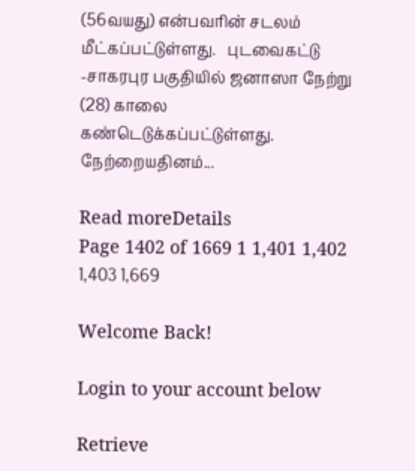(56வயது) என்பவரின் சடலம் மீட்கப்பட்டுள்ளது.   புடவைகட்டு -சாகரபுர பகுதியில் ஜனாஸா நேற்று (28) காலை கண்டெடுக்கப்பட்டுள்ளது.    நேற்றையதினம்...

Read moreDetails
Page 1402 of 1669 1 1,401 1,402 1,403 1,669

Welcome Back!

Login to your account below

Retrieve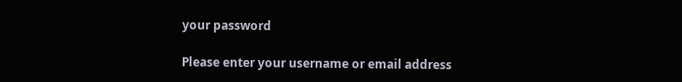your password

Please enter your username or email address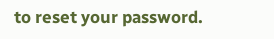to reset your password.